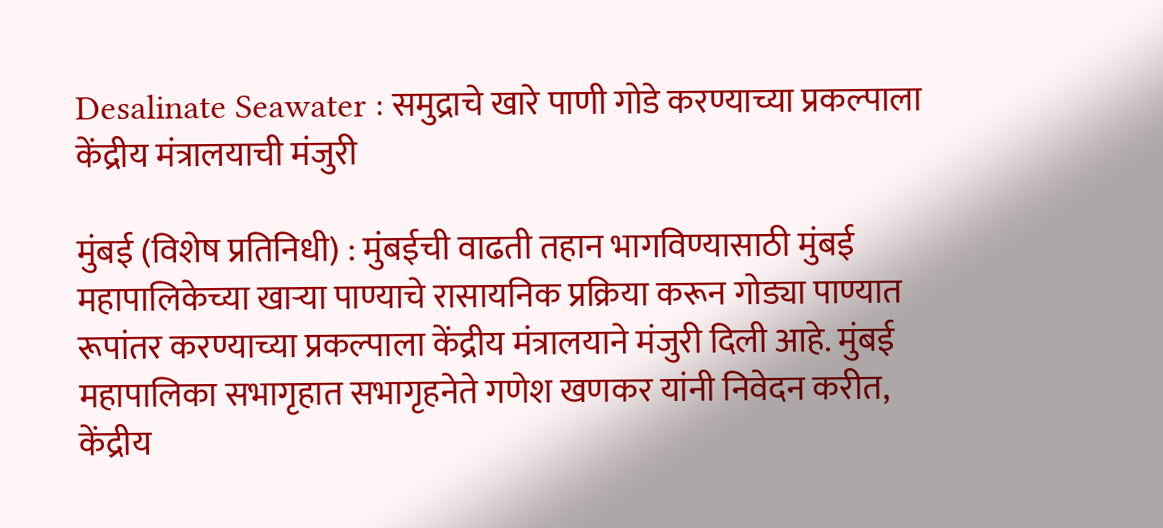Desalinate Seawater : समुद्राचे खारे पाणी गोडे करण्याच्या प्रकल्पाला केंद्रीय मंत्रालयाची मंजुरी

मुंबई (विशेष प्रतिनिधी) : मुंबईची वाढती तहान भागविण्यासाठी मुंबई महापालिकेच्या खाऱ्या पाण्याचे रासायनिक प्रक्रिया करून गोड्या पाण्यात रूपांतर करण्याच्या प्रकल्पाला केंद्रीय मंत्रालयाने मंजुरी दिली आहे. मुंबई महापालिका सभागृहात सभागृहनेते गणेश खणकर यांनी निवेदन करीत, केंद्रीय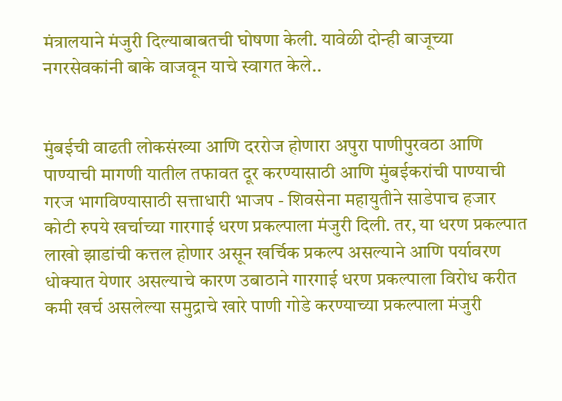मंत्रालयाने मंजुरी दिल्याबाबतची घोषणा केली. यावेळी दोन्ही बाजूच्या नगरसेवकांनी बाके वाजवून याचे स्वागत केले..


मुंबईची वाढती लोकसंख्या आणि दररोज होणारा अपुरा पाणीपुरवठा आणि पाण्याची मागणी यातील तफावत दूर करण्यासाठी आणि मुंबईकरांची पाण्याची गरज भागविण्यासाठी सत्ताधारी भाजप - शिवसेना महायुतीने साडेपाच हजार कोटी रुपये खर्चाच्या गारगाई धरण प्रकल्पाला मंजुरी दिली. तर, या धरण प्रकल्पात लाखो झाडांची कत्तल होणार असून खर्चिक प्रकल्प असल्याने आणि पर्यावरण धोक्यात येणार असल्याचे कारण उबाठाने गारगाई धरण प्रकल्पाला विरोध करीत कमी खर्च असलेल्या समुद्राचे खारे पाणी गोडे करण्याच्या प्रकल्पाला मंजुरी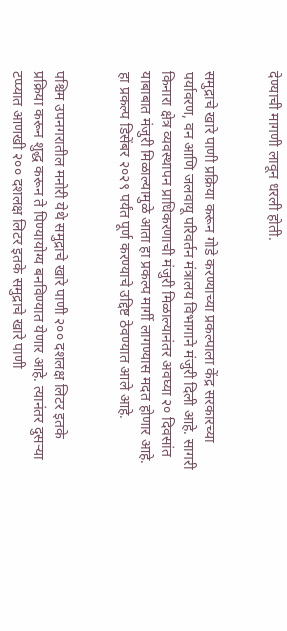देण्याची मागणी लावून धरली होती.


समुद्राचे खारे पाणी प्रक्रिया करून गोडे करण्याच्या प्रकल्पाला केंद्र सरकारच्या पर्यावरण, वन आणि जलवायू परिवर्तन मंत्रालय विभागाने मंजुरी दिली आहे. सागरी किनारा क्षेत्र व्यवस्थापन प्राधिकरणाची मंजुरी मिळाल्यानंतर अवघ्या २० दिवसांत याबाबात मंजुरी मिळाल्यामुळे आता हा प्रकल्प मार्गी लागण्यास मदत होणार आहे. हा प्रकल्प डिसेंबर २०२९ पर्यंत पूर्ण करण्याचे उद्दिष्ट ठेवण्यात आले आहे.


पश्चिम उपनगरातील मनोरी येथे समुद्राचे खारे पाणी २०० दशलक्ष लिटर इतके प्रक्रिया करून शुद्ध करून ते पिण्यायोग्य बनविण्यात येणार आहे. त्यानंतर दुसऱ्या टप्प्यात आणखी २०० दशलक्ष लिटर इतके समुद्राचे खारे पाणी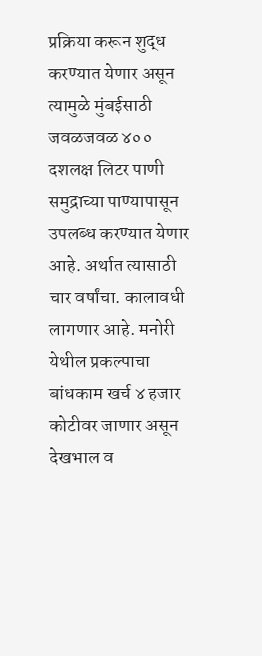प्रक्रिया करून शुद्ध करण्यात येणार असून त्यामुळे मुंबईसाठी जवळजवळ ४०० दशलक्ष लिटर पाणी समुद्राच्या पाण्यापासून उपलब्ध करण्यात येणार आहे. अर्थात त्यासाठी चार वर्षांचा. कालावधी लागणार आहे. मनोरी येथील प्रकल्पाचा बांधकाम खर्च ४ हजार कोटीवर जाणार असून देखभाल व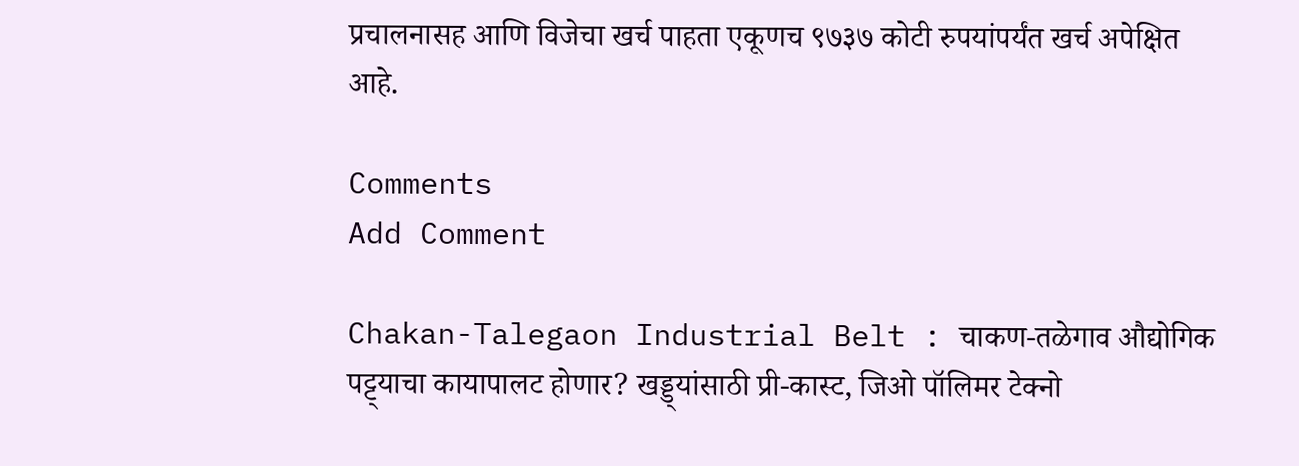प्रचालनासह आणि विजेचा खर्च पाहता एकूणच ९७३७ कोटी रुपयांपर्यंत खर्च अपेक्षित आहे.

Comments
Add Comment

Chakan-Talegaon Industrial Belt : चाकण-तळेगाव औद्योगिक पट्ट्याचा कायापालट होणार? खड्ड्यांसाठी प्री-कास्ट, जिओ पॉलिमर टेक्नो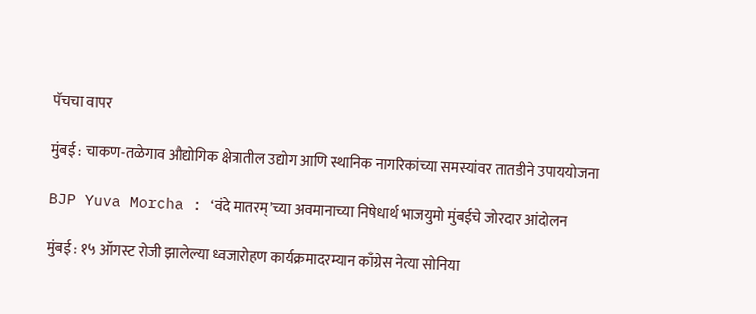पॅचचा वापर

मुंबई : चाकण-तळेगाव औद्योगिक क्षेत्रातील उद्योग आणि स्थानिक नागरिकांच्या समस्यांवर तातडीने उपाययोजना

BJP Yuva Morcha : ‘वंदे मातरम्’च्या अवमानाच्या निषेधार्थ भाजयुमो मुंबईचे जोरदार आंदोलन

मुंबई : १५ ऑगस्ट रोजी झालेल्या ध्वजारोहण कार्यक्रमादरम्यान काँग्रेस नेत्या सोनिया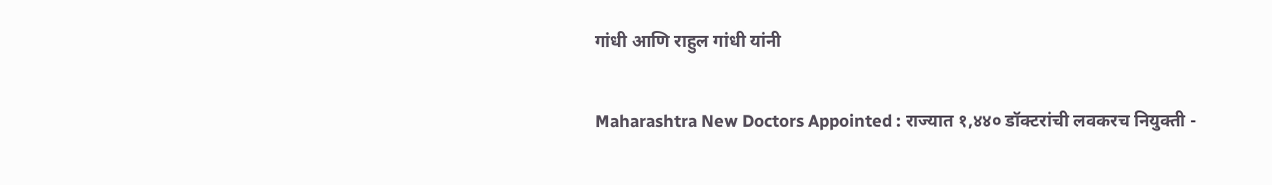गांधी आणि राहुल गांधी यांनी

Maharashtra New Doctors Appointed : राज्यात १,४४० डॉक्टरांची लवकरच नियुक्ती -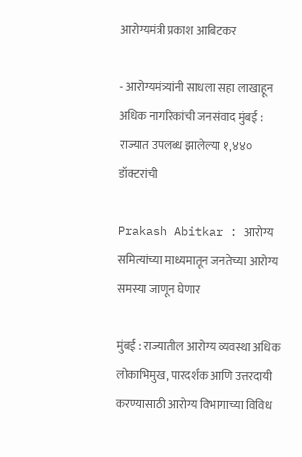आरोग्यमंत्री प्रकाश आबिटकर

- आरोग्यमंत्र्यांनी साधला सहा लाखाहून अधिक नागरिकांची जनसंवाद मुंबई : राज्यात उपलब्ध झालेल्या १,४४० डॉक्टरांची

Prakash Abitkar : आरोग्य समित्यांच्या माध्यमातून जनतेच्या आरोग्य समस्या जाणून घेणार

मुंबई : राज्यातील आरोग्य व्यवस्था अधिक लोकाभिमुख, पारदर्शक आणि उत्तरदायी करण्यासाठी आरोग्य विभागाच्या विविध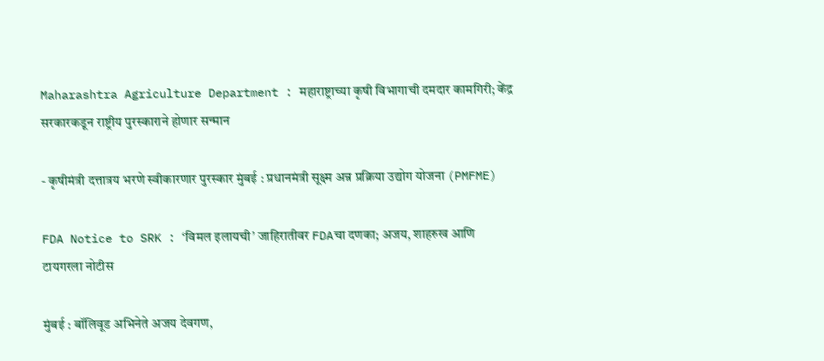Maharashtra Agriculture Department : महाराष्ट्राच्या कृषी विभागाची दमदार कामगिरी; केंद्र सरकारकडून राष्ट्रीय पुरस्काराने होणार सन्मान

- कृषीमंत्री दत्तात्रय भरणे स्वीकारणार पुरस्कार मुंबई : प्रधानमंत्री सूक्ष्म अन्न प्रक्रिया उद्योग योजना (PMFME)

FDA Notice to SRK : ‘विमल इलायची’ जाहिरातीवर FDAचा दणका; अजय, शाहरुख आणि टायगरला नोटीस

मुंबई : बॉलिवूड अभिनेते अजय देवगण,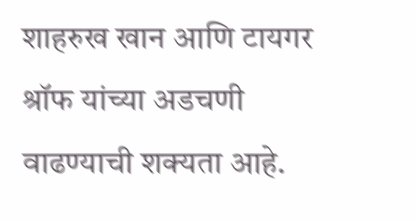शाहरुख खान आणि टायगर श्रॉफ यांच्या अडचणी वाढण्याची शक्यता आहे.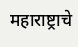महाराष्ट्राचे